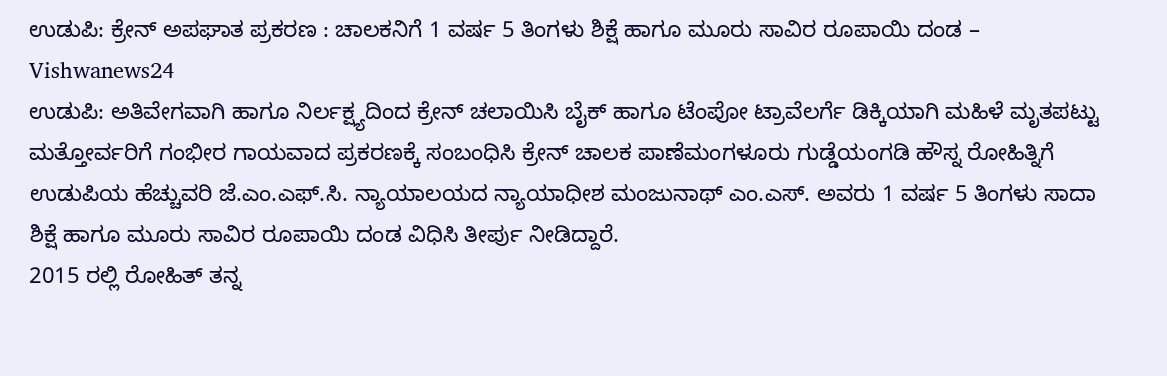ಉಡುಪಿ: ಕ್ರೇನ್ ಅಪಘಾತ ಪ್ರಕರಣ : ಚಾಲಕನಿಗೆ 1 ವರ್ಷ 5 ತಿಂಗಳು ಶಿಕ್ಷೆ ಹಾಗೂ ಮೂರು ಸಾವಿರ ರೂಪಾಯಿ ದಂಡ – Vishwanews24
ಉಡುಪಿ: ಅತಿವೇಗವಾಗಿ ಹಾಗೂ ನಿರ್ಲಕ್ಷ್ಯದಿಂದ ಕ್ರೇನ್ ಚಲಾಯಿಸಿ ಬೈಕ್ ಹಾಗೂ ಟೆಂಪೋ ಟ್ರಾವೆಲರ್ಗೆ ಡಿಕ್ಕಿಯಾಗಿ ಮಹಿಳೆ ಮೃತಪಟ್ಟು ಮತ್ತೋರ್ವರಿಗೆ ಗಂಭೀರ ಗಾಯವಾದ ಪ್ರಕರಣಕ್ಕೆ ಸಂಬಂಧಿಸಿ ಕ್ರೇನ್ ಚಾಲಕ ಪಾಣೆಮಂಗಳೂರು ಗುಡ್ಡೆಯಂಗಡಿ ಹೌಸ್ನ ರೋಹಿತ್ನಿಗೆ ಉಡುಪಿಯ ಹೆಚ್ಚುವರಿ ಜೆ.ಎಂ.ಎಫ್.ಸಿ. ನ್ಯಾಯಾಲಯದ ನ್ಯಾಯಾಧೀಶ ಮಂಜುನಾಥ್ ಎಂ.ಎಸ್. ಅವರು 1 ವರ್ಷ 5 ತಿಂಗಳು ಸಾದಾ ಶಿಕ್ಷೆ ಹಾಗೂ ಮೂರು ಸಾವಿರ ರೂಪಾಯಿ ದಂಡ ವಿಧಿಸಿ ತೀರ್ಪು ನೀಡಿದ್ದಾರೆ.
2015 ರಲ್ಲಿ ರೋಹಿತ್ ತನ್ನ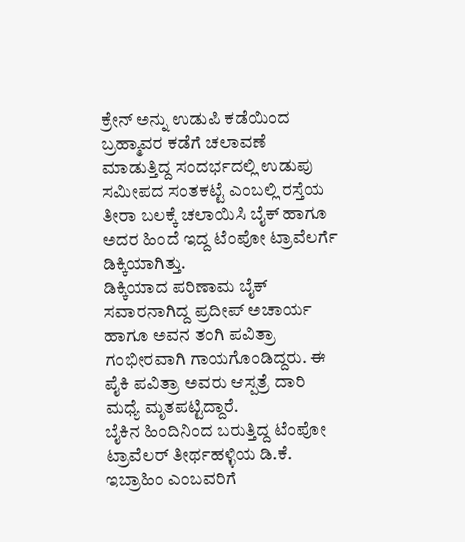ಕ್ರೇನ್ ಅನ್ನು ಉಡುಪಿ ಕಡೆಯಿಂದ ಬ್ರಹ್ಮಾವರ ಕಡೆಗೆ ಚಲಾವಣೆ ಮಾಡುತ್ತಿದ್ದ ಸಂದರ್ಭದಲ್ಲಿ ಉಡುಪು ಸಮೀಪದ ಸಂತಕಟ್ಟೆ ಎಂಬಲ್ಲಿ ರಸ್ತೆಯ ತೀರಾ ಬಲಕ್ಕೆ ಚಲಾಯಿಸಿ ಬೈಕ್ ಹಾಗೂ ಅದರ ಹಿಂದೆ ಇದ್ದ ಟೆಂಪೋ ಟ್ರಾವೆಲರ್ಗೆ ಡಿಕ್ಕಿಯಾಗಿತ್ತು.
ಡಿಕ್ಕಿಯಾದ ಪರಿಣಾಮ ಬೈಕ್ ಸವಾರನಾಗಿದ್ದ ಪ್ರದೀಪ್ ಅಚಾರ್ಯ ಹಾಗೂ ಅವನ ತಂಗಿ ಪವಿತ್ರಾ ಗಂಭೀರವಾಗಿ ಗಾಯಗೊಂಡಿದ್ದರು. ಈ ಪೈಕಿ ಪವಿತ್ರಾ ಅವರು ಆಸ್ಪತ್ರೆ ದಾರಿ ಮಧ್ಯೆ ಮೃತಪಟ್ಟಿದ್ದಾರೆ.
ಬೈಕಿನ ಹಿಂದಿನಿಂದ ಬರುತ್ತಿದ್ದ ಟೆಂಪೋ ಟ್ರಾವೆಲರ್ ತೀರ್ಥಹಳ್ಳಿಯ ಡಿ.ಕೆ. ಇಬ್ರಾಹಿಂ ಎಂಬವರಿಗೆ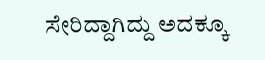ಸೇರಿದ್ದಾಗಿದ್ದು ಅದಕ್ಕೂ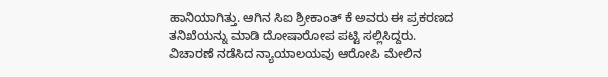ಹಾನಿಯಾಗಿತ್ತು. ಆಗಿನ ಸಿಐ ಶ್ರೀಕಾಂತ್ ಕೆ ಅವರು ಈ ಪ್ರಕರಣದ ತನಿಖೆಯನ್ನು ಮಾಡಿ ದೋಷಾರೋಪ ಪಟ್ಟಿ ಸಲ್ಲಿಸಿದ್ದರು.
ವಿಚಾರಣೆ ನಡೆಸಿದ ನ್ಯಾಯಾಲಯವು ಆರೋಪಿ ಮೇಲಿನ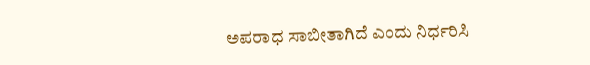ಅಪರಾಧ ಸಾಬೀತಾಗಿದೆ ಎಂದು ನಿರ್ಧರಿಸಿ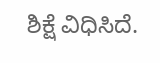ಶಿಕ್ಷೆ ವಿಧಿಸಿದೆ.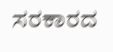ಸರಕಾರದ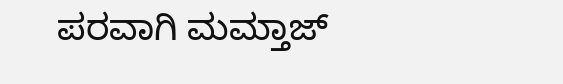ಪರವಾಗಿ ಮಮ್ತಾಜ್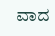ವಾದ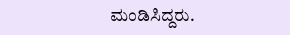ಮಂಡಿಸಿದ್ದರು.